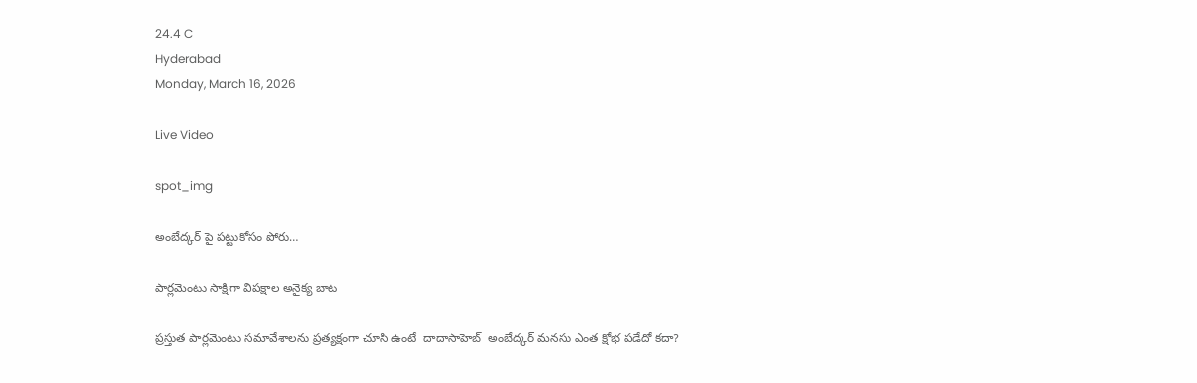24.4 C
Hyderabad
Monday, March 16, 2026

Live Video

spot_img

అంబేద్కర్ పై పట్టుకోసం పోరు…

పార్లమెంటు సాక్షిగా విపక్షాల అనైక్య బాట

ప్రస్తుత పార్లమెంటు సమావేశాలను ప్రత్యక్షంగా చూసి ఉంటే  దాదాసాహెబ్  అంబేద్కర్ మనసు ఎంత క్షోభ పడేదో కదా?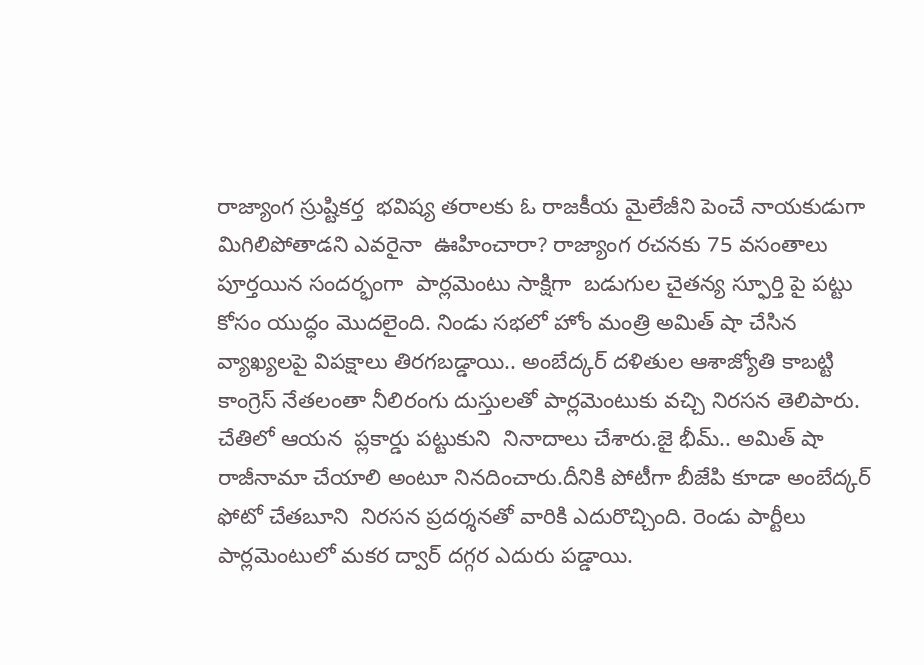రాజ్యాంగ స్రుష్టికర్త  భవిష్య తరాలకు ఓ రాజకీయ మైలేజీని పెంచే నాయకుడుగా మిగిలిపోతాడని ఎవరైనా  ఊహించారా? రాజ్యాంగ రచనకు 75 వసంతాలు పూర్తయిన సందర్భంగా  పార్లమెంటు సాక్షిగా  బడుగుల చైతన్య స్ఫూర్తి పై పట్టు కోసం యుద్ధం మొదలైంది. నిండు సభలో హోం మంత్రి అమిత్ షా చేసిన వ్యాఖ్యలపై విపక్షాలు తిరగబడ్డాయి.. అంబేద్కర్ దళితుల ఆశాజ్యోతి కాబట్టి కాంగ్రెస్ నేతలంతా నీలిరంగు దుస్తులతో పార్లమెంటుకు వచ్చి నిరసన తెలిపారు. చేతిలో ఆయన  ప్లకార్డు పట్టుకుని  నినాదాలు చేశారు.జై భీమ్.. అమిత్ షా రాజీనామా చేయాలి అంటూ నినదించారు.దీనికి పోటీగా బీజేపి కూడా అంబేద్కర్ ఫోటో చేతబూని  నిరసన ప్రదర్శనతో వారికి ఎదురొచ్చింది. రెండు పార్టీలు పార్లమెంటులో మకర ద్వార్ దగ్గర ఎదురు పడ్డాయి.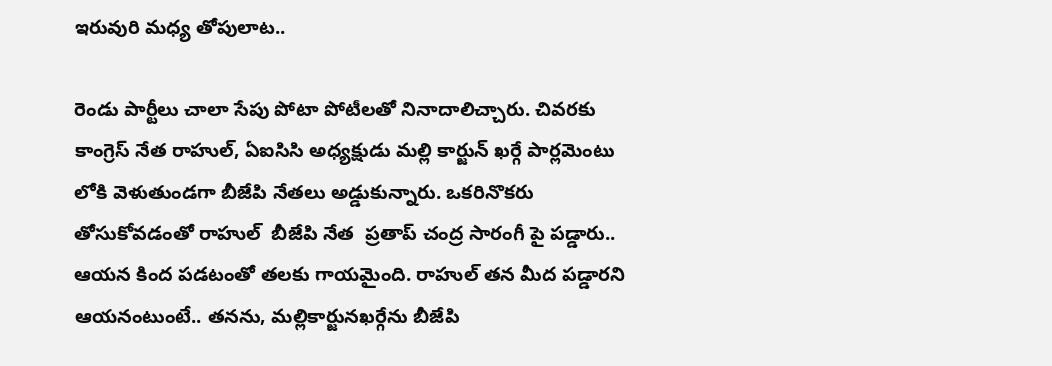ఇరువురి మధ్య తోపులాట..

రెండు పార్టీలు చాలా సేపు పోటా పోటీలతో నినాదాలిచ్చారు. చివరకు కాంగ్రెస్ నేత రాహుల్, ఏఐసిసి అధ్యక్షుడు మల్లి కార్జున్ ఖర్గే పార్లమెంటు లోకి వెళుతుండగా బీజేపి నేతలు అడ్డుకున్నారు. ఒకరినొకరు తోసుకోవడంతో రాహుల్  బీజేపి నేత  ప్రతాప్ చంద్ర సారంగీ పై పడ్డారు.. ఆయన కింద పడటంతో తలకు గాయమైంది. రాహుల్ తన మీద పడ్డారని ఆయనంటుంటే.. తనను, మల్లికార్జునఖర్గేను బీజేపి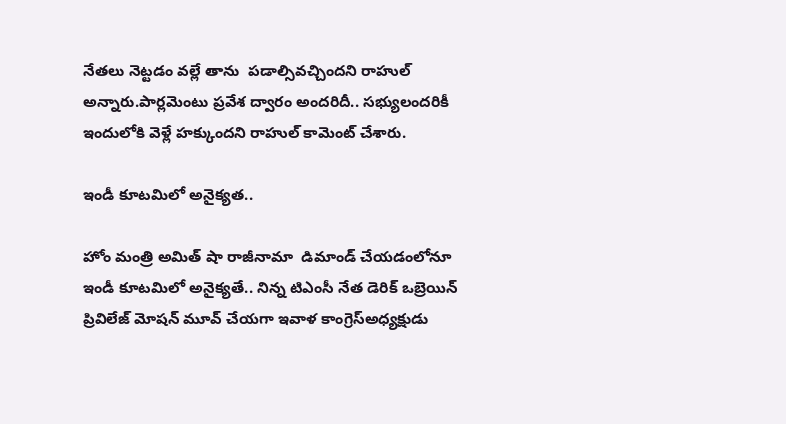నేతలు నెట్టడం వల్లే తాను  పడాల్సివచ్చిందని రాహుల్ అన్నారు.పార్లమెంటు ప్రవేశ ద్వారం అందరిదీ.. సభ్యులందరికీ ఇందులోకి వెళ్లే హక్కుందని రాహుల్ కామెంట్ చేశారు.

ఇండీ కూటమిలో అనైక్యత..

హోం మంత్రి అమిత్ షా రాజీనామా  డిమాండ్ చేయడంలోనూ ఇండీ కూటమిలో అనైక్యతే.. నిన్న టిఎంసీ నేత డెరిక్ ఒబ్రెయిన్ ప్రివిలేజ్ మోషన్ మూవ్ చేయగా ఇవాళ కాంగ్రెస్అధ్యక్షుడు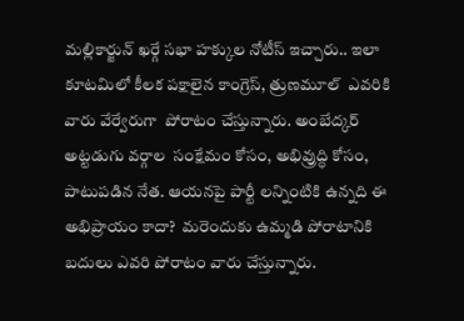మల్లికార్జున్ ఖర్గే సభా హక్కుల నోటీస్ ఇచ్చారు.. ఇలా కూటమిలో కీలక పక్షాలైన కాంగ్రెస్, త్రుణమూల్  ఎవరికి వారు వేర్వేరుగా  పోరాటం చేస్తున్నారు. అంబేద్కర్ అట్టడుగు వర్గాల  సంక్షేమం కోసం, అభివ్రుద్ధి కోసం, పాటుపడిన నేత. ఆయనపై పార్టీ లన్నింటికి ఉన్నది ఈ  అభిప్రాయం కాదా?  మరెందుకు ఉమ్మడి పోరాటానికి బదులు ఎవరి పోరాటం వారు చేస్తున్నారు.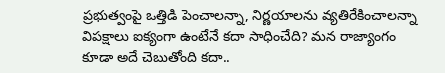ప్రభుత్వంపై ఒత్తిడి పెంచాలన్నా, నిర్ణయాలను వ్యతిరేకించాలన్నా విపక్షాలు ఐక్యంగా ఉంటేనే కదా సాధించేది? మన రాజ్యాంగం కూడా అదే చెబుతోంది కదా..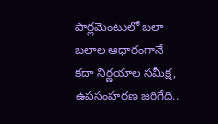పార్లమెంటులో బలా బలాల ఆధారంగానే కదా నిర్ణయాల సమీక్ష, ఉపసంహరణ జరిగేది..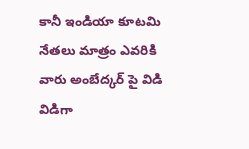కానీ ఇండియా కూటమి నేతలు మాత్రం ఎవరికి వారు అంబేద్కర్ పై విడి విడిగా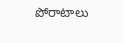పోరాటాలు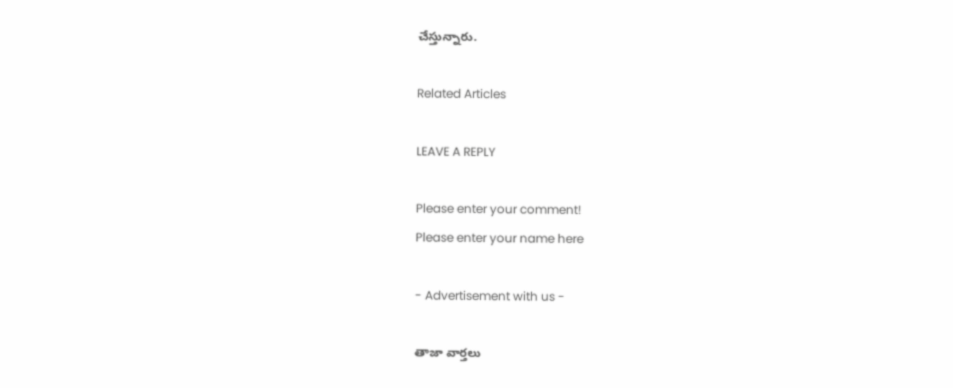చేస్తున్నారు.

Related Articles

LEAVE A REPLY

Please enter your comment!
Please enter your name here

- Advertisement with us -

తాజా వార్తలు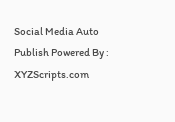Social Media Auto Publish Powered By : XYZScripts.com